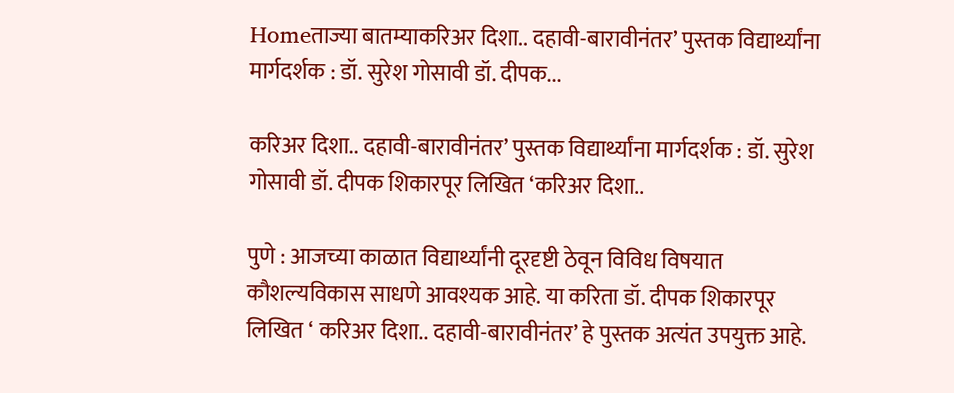Homeताज्या बातम्याकरिअर दिशा.. दहावी-बारावीनंतर‌’ पुस्तक विद्यार्थ्यांना मार्गदर्शक : डॉ. सुरेश गोसावी डॉ. दीपक...

करिअर दिशा.. दहावी-बारावीनंतर‌’ पुस्तक विद्यार्थ्यांना मार्गदर्शक : डॉ. सुरेश गोसावी डॉ. दीपक शिकारपूर लिखित ‌‘करिअर दिशा..

पुणे : आजच्या काळात विद्यार्थ्यांनी दूरदृष्टी ठेवून विविध विषयात कौशल्यविकास साधणे आवश्यक आहे. या करिता डॉ. दीपक शिकारपूर लिखित ‌‘ करिअर दिशा.. दहावी-बारावीनंतर‌’ हे पुस्तक अत्यंत उपयुक्त आहे.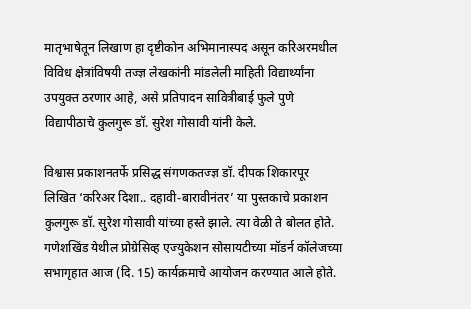मातृभाषेतून लिखाण हा दृष्टीकोन अभिमानास्पद असून करिअरमधील विविध क्षेत्रांविषयी तज्ज्ञ लेखकांनी मांडलेली माहिती विद्यार्थ्यांना उपयुक्त ठरणार आहे, असे प्रतिपादन सावित्रीबाई फुले पुणे विद्यापीठाचे कुलगुरू डॉ. सुरेश गोसावी यांनी केले.

विश्वास प्रकाशनतर्फे प्रसिद्ध संगणकतज्ज्ञ डॉ. दीपक शिकारपूर लिखित ‌‘करिअर दिशा.. दहावी-बारावीनंतर‌’ या पुस्तकाचे प्रकाशन कुलगुरू डॉ. सुरेश गोसावी यांच्या हस्ते झाले. त्या वेळी ते बोलत होते. गणेशखिंड येथील प्रोग्रेसिव्ह एज्युकेशन सोसायटीच्या मॉडर्न कॉलेजच्या सभागृहात आज (दि. 15) कार्यक्रमाचे आयोजन करण्यात आले होते.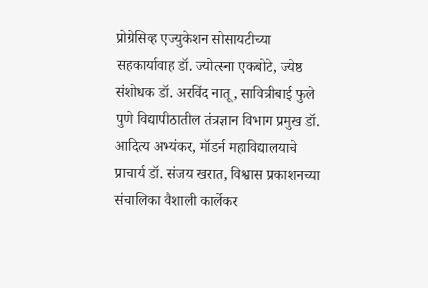प्रोग्रेसिव्ह एज्युकेशन सोसायटीच्या सहकार्यावाह डॉ. ज्योत्स्ना एकबोटे, ज्येष्ठ संशोधक डॉ. अरविंद नातू, सावित्रीबाई फुले पुणे विद्यापीठातील तंत्रज्ञान विभाग प्रमुख डॉ. आदित्य अभ्यंकर, मॉडर्न महाविद्यालयाचे प्राचार्य डॉ. संजय खरात, विश्वास प्रकाशनच्या संचालिका वैशाली कार्लेकर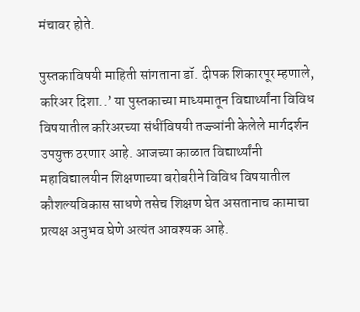मंचावर होते.

पुस्तकाविषयी माहिती सांगताना डॉ. दीपक शिकारपूर म्हणाले, करिअर दिशा..’ या पुस्तकाच्या माध्यमातून विद्यार्थ्यांना विविध विषयातील करिअरच्या संधींविषयी तज्ज्ञांनी केलेले मार्गदर्शन उपयुक्त ठरणार आहे. आजच्या काळात विद्यार्थ्यांनी महाविद्यालयीन शिक्षणाच्या बरोबरीने विविध विषयातील कौशल्यविकास साधणे तसेच शिक्षण घेत असतानाच कामाचा प्रत्यक्ष अनुभव घेणे अत्यंत आवश्यक आहे.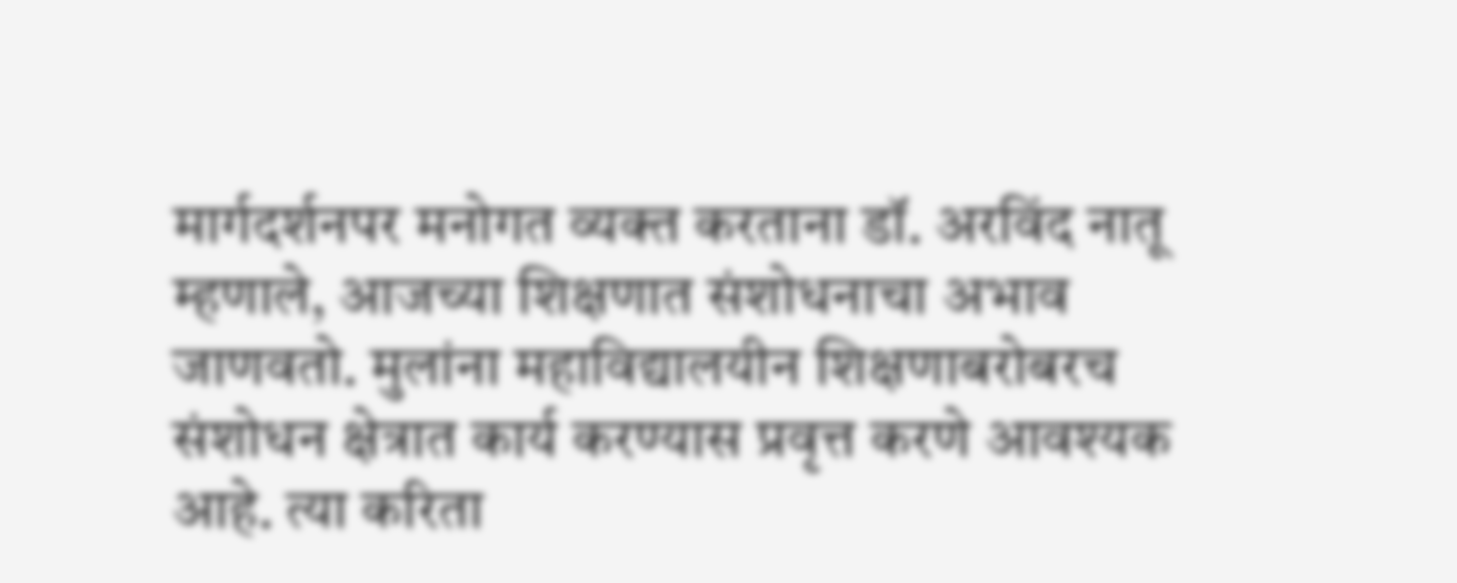मार्गदर्शनपर मनोगत व्यक्त करताना डॉ. अरविंद नातू म्हणाले, आजच्या शिक्षणात संशोधनाचा अभाव जाणवतो. मुलांना महाविद्यालयीन शिक्षणाबरोबरच संशोधन क्षेत्रात कार्य करण्यास प्रवृत्त करणे आवश्यक आहे. त्या करिता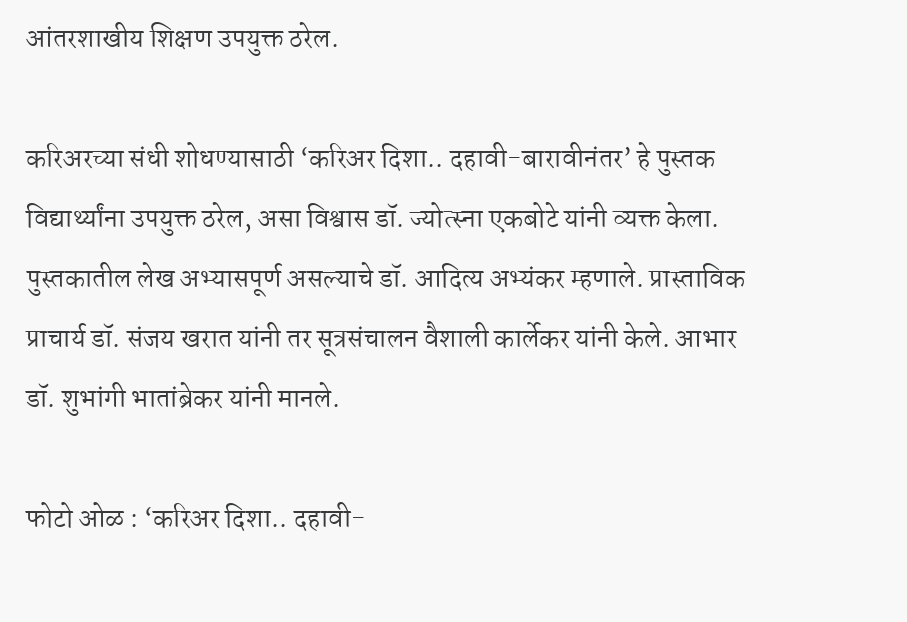आंतरशाखीय शिक्षण उपयुक्त ठरेल.

करिअरच्या संधी शोधण्यासाठी ‌‘करिअर दिशा.. दहावी-बारावीनंतर‌’ हे पुस्तक विद्यार्थ्यांना उपयुक्त ठरेल, असा विश्वास डॉ. ज्योत्स्ना एकबोटे यांनी व्यक्त केला. पुस्तकातील लेख अभ्यासपूर्ण असल्याचे डॉ. आदित्य अभ्यंकर म्हणाले. प्रास्ताविक प्राचार्य डॉ. संजय खरात यांनी तर सूत्रसंचालन वैशाली कार्लेकर यांनी केले. आभार डॉ. शुभांगी भातांब्रेकर यांनी मानले.

फोटो ओळ : ‘करिअर दिशा.. दहावी-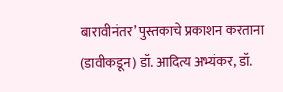बारावीनंतर‌’ पुस्तकाचे प्रकाशन करताना (डावीकडून) डॉ. आदित्य अभ्यंकर, डॉ.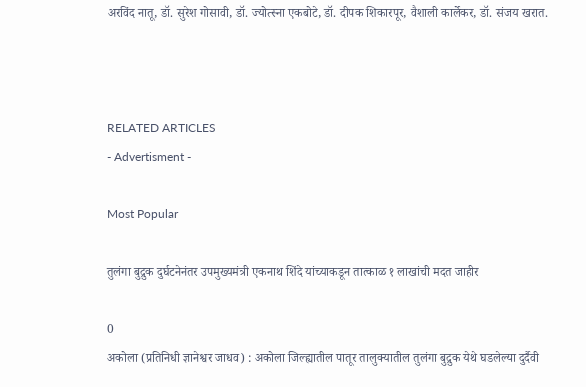अरविंद नातू, डॉ. सुरेश गोसावी, डॉ. ज्योत्स्ना एकबोटे, डॉ. दीपक शिकारपूर, वैशाली कार्लेकर, डॉ. संजय खरात.



RELATED ARTICLES
- Advertisment -

Most Popular

तुलंगा बुद्रुक दुर्घटनेनंतर उपमुख्यमंत्री एकनाथ शिंदे यांच्याकडून तात्काळ १ लाखांची मदत जाहीर

0
अकोला (प्रतिनिधी ज्ञानेश्वर जाधव) : अकोला जिल्ह्यातील पातूर तालुक्यातील तुलंगा बुद्रुक येथे घडलेल्या दुर्दैवी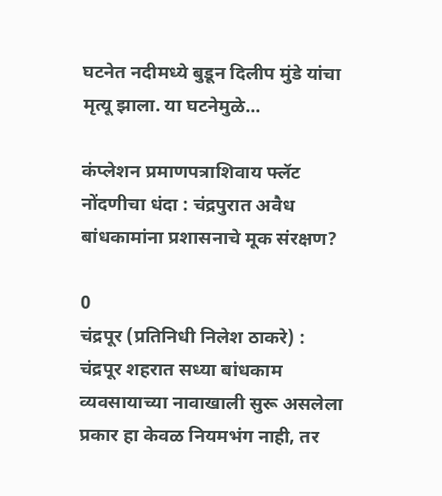घटनेत नदीमध्ये बुडून दिलीप मुंडे यांचा मृत्यू झाला. या घटनेमुळे...

कंप्लेशन प्रमाणपत्राशिवाय फ्लॅट नोंदणीचा धंदा : चंद्रपुरात अवैध बांधकामांना प्रशासनाचे मूक संरक्षण?

0
चंद्रपूर (प्रतिनिधी निलेश ठाकरे) : चंद्रपूर शहरात सध्या बांधकाम व्यवसायाच्या नावाखाली सुरू असलेला प्रकार हा केवळ नियमभंग नाही, तर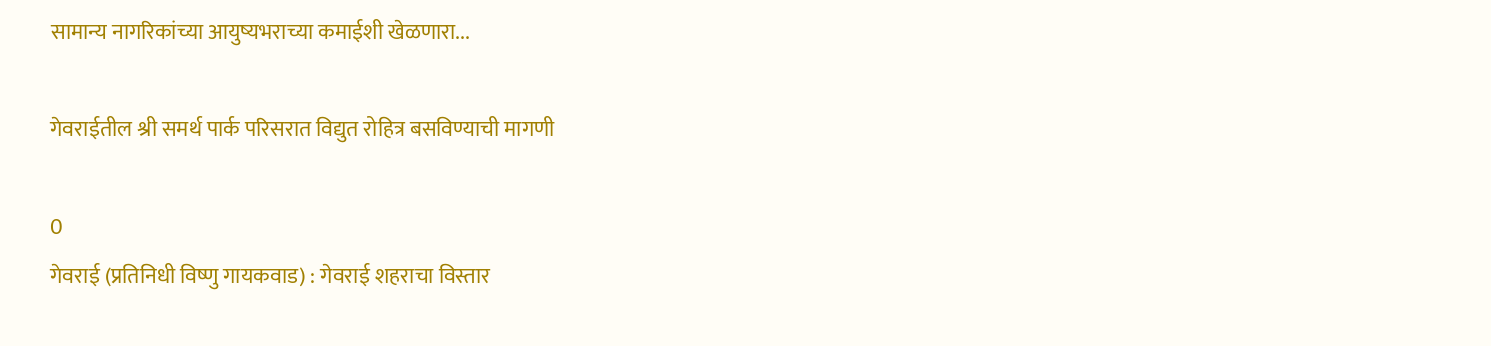सामान्य नागरिकांच्या आयुष्यभराच्या कमाईशी खेळणारा...

गेवराईतील श्री समर्थ पार्क परिसरात विद्युत रोहित्र बसविण्याची मागणी

0
गेवराई (प्रतिनिधी विष्णु गायकवाड) : गेवराई शहराचा विस्तार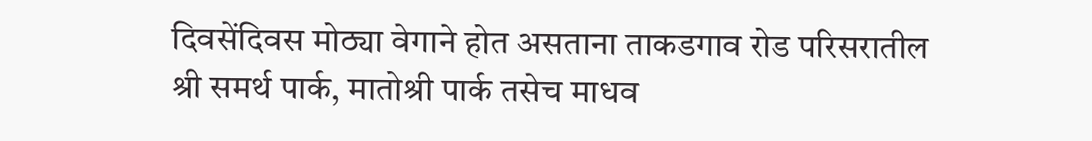दिवसेंदिवस मोठ्या वेगाने होत असताना ताकडगाव रोड परिसरातील श्री समर्थ पार्क, मातोश्री पार्क तसेच माधव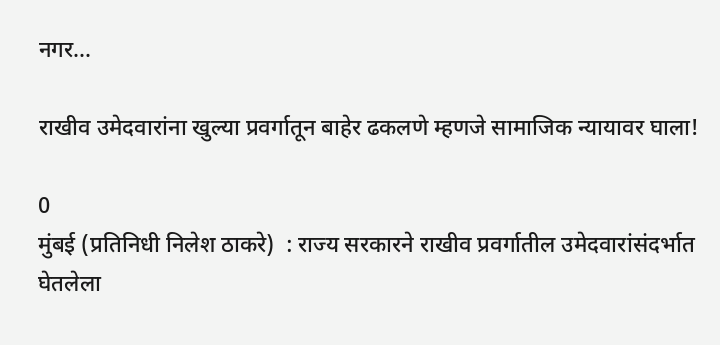नगर...

राखीव उमेदवारांना खुल्या प्रवर्गातून बाहेर ढकलणे म्हणजे सामाजिक न्यायावर घाला!

0
मुंबई (प्रतिनिधी निलेश ठाकरे)  : राज्य सरकारने राखीव प्रवर्गातील उमेदवारांसंदर्भात घेतलेला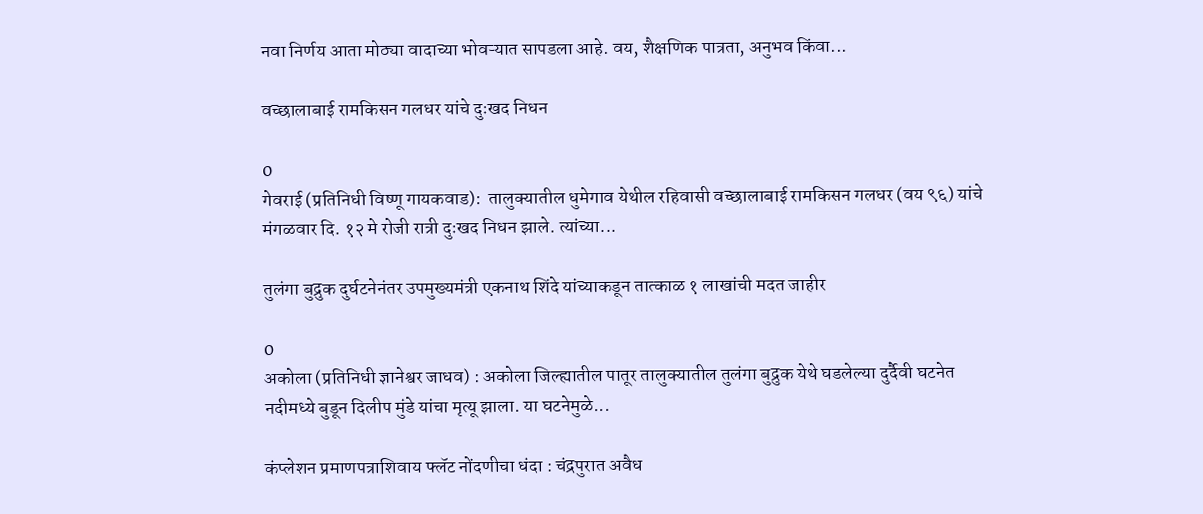नवा निर्णय आता मोठ्या वादाच्या भोवऱ्यात सापडला आहे. वय, शैक्षणिक पात्रता, अनुभव किंवा...

वच्छालाबाई रामकिसन गलधर यांचे दुःखद निधन

0
गेवराई (प्रतिनिधी विष्णू गायकवाड):  तालुक्यातील धुमेगाव येथील रहिवासी वच्छालाबाई रामकिसन गलधर (वय ९६) यांचे मंगळवार दि. १२ मे रोजी रात्री दुःखद निधन झाले. त्यांच्या...

तुलंगा बुद्रुक दुर्घटनेनंतर उपमुख्यमंत्री एकनाथ शिंदे यांच्याकडून तात्काळ १ लाखांची मदत जाहीर

0
अकोला (प्रतिनिधी ज्ञानेश्वर जाधव) : अकोला जिल्ह्यातील पातूर तालुक्यातील तुलंगा बुद्रुक येथे घडलेल्या दुर्दैवी घटनेत नदीमध्ये बुडून दिलीप मुंडे यांचा मृत्यू झाला. या घटनेमुळे...

कंप्लेशन प्रमाणपत्राशिवाय फ्लॅट नोंदणीचा धंदा : चंद्रपुरात अवैध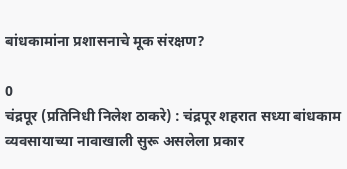बांधकामांना प्रशासनाचे मूक संरक्षण?

0
चंद्रपूर (प्रतिनिधी निलेश ठाकरे) : चंद्रपूर शहरात सध्या बांधकाम व्यवसायाच्या नावाखाली सुरू असलेला प्रकार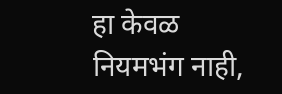हा केवळ नियमभंग नाही,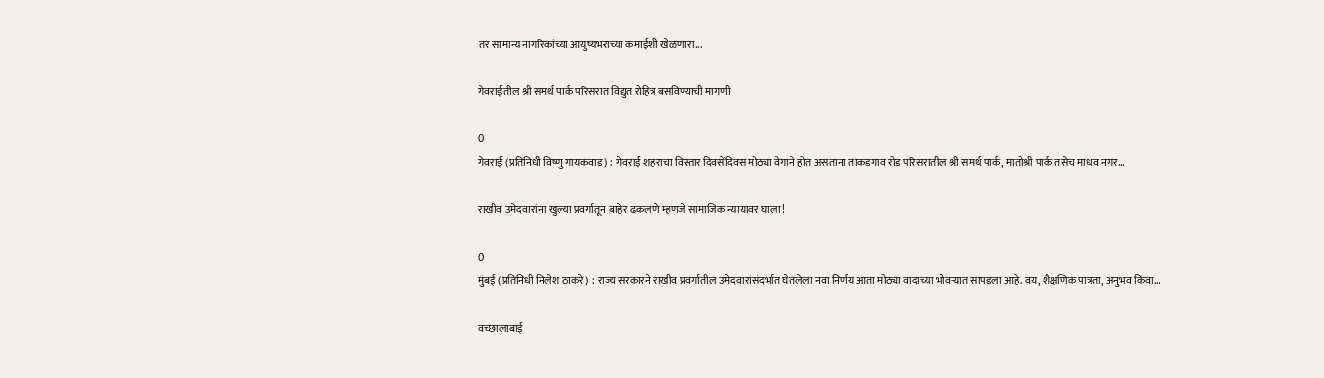तर सामान्य नागरिकांच्या आयुष्यभराच्या कमाईशी खेळणारा...

गेवराईतील श्री समर्थ पार्क परिसरात विद्युत रोहित्र बसविण्याची मागणी

0
गेवराई (प्रतिनिधी विष्णु गायकवाड) : गेवराई शहराचा विस्तार दिवसेंदिवस मोठ्या वेगाने होत असताना ताकडगाव रोड परिसरातील श्री समर्थ पार्क, मातोश्री पार्क तसेच माधव नगर...

राखीव उमेदवारांना खुल्या प्रवर्गातून बाहेर ढकलणे म्हणजे सामाजिक न्यायावर घाला!

0
मुंबई (प्रतिनिधी निलेश ठाकरे)  : राज्य सरकारने राखीव प्रवर्गातील उमेदवारांसंदर्भात घेतलेला नवा निर्णय आता मोठ्या वादाच्या भोवऱ्यात सापडला आहे. वय, शैक्षणिक पात्रता, अनुभव किंवा...

वच्छालाबाई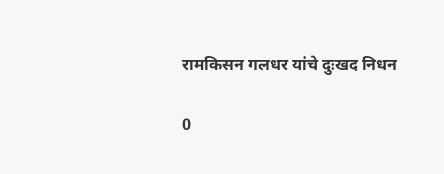रामकिसन गलधर यांचे दुःखद निधन

0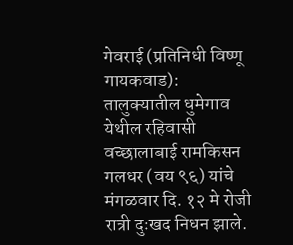गेवराई (प्रतिनिधी विष्णू गायकवाड):  तालुक्यातील धुमेगाव येथील रहिवासी वच्छालाबाई रामकिसन गलधर (वय ९६) यांचे मंगळवार दि. १२ मे रोजी रात्री दुःखद निधन झाले.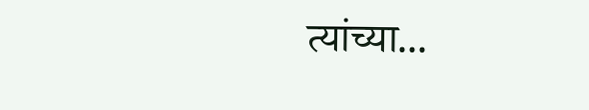त्यांच्या...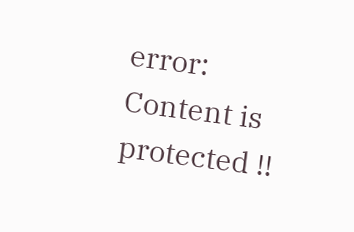error: Content is protected !!